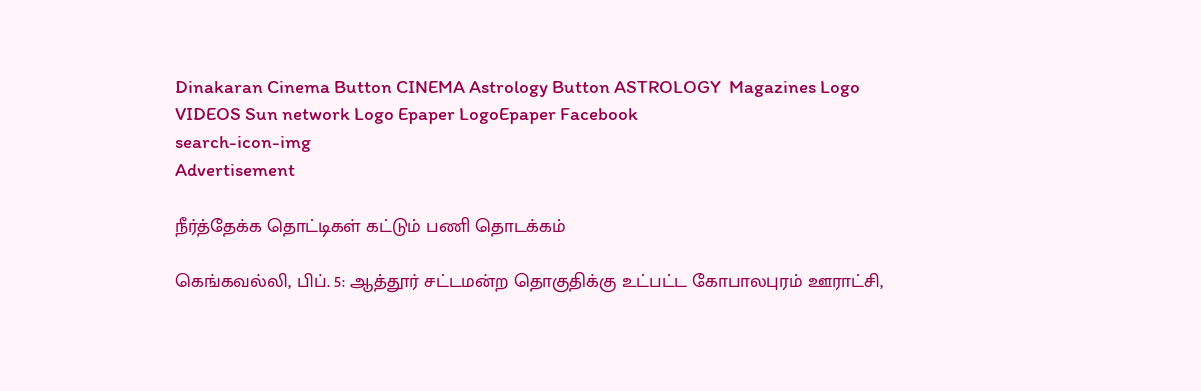Dinakaran Cinema Button CINEMA Astrology Button ASTROLOGY  Magazines Logo VIDEOS Sun network Logo Epaper LogoEpaper Facebook
search-icon-img
Advertisement

நீர்த்தேக்க தொட்டிகள் கட்டும் பணி தொடக்கம்

கெங்கவல்லி, பிப். 5: ஆத்தூர் சட்டமன்ற தொகுதிக்கு உட்பட்ட கோபாலபுரம் ஊராட்சி,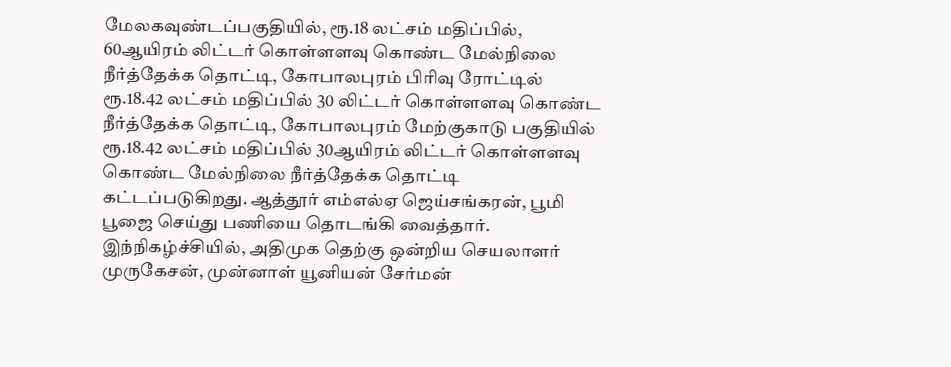மேலகவுண்டப்பகுதியில், ரூ.18 லட்சம் மதிப்பில், 60ஆயிரம் லிட்டர் கொள்ளளவு கொண்ட மேல்நிலை நீர்த்தேக்க தொட்டி, கோபாலபுரம் பிரிவு ரோட்டில் ரூ.18.42 லட்சம் மதிப்பில் 30 லிட்டர் கொள்ளளவு கொண்ட நீர்த்தேக்க தொட்டி, கோபாலபுரம் மேற்குகாடு பகுதியில் ரூ.18.42 லட்சம் மதிப்பில் 30ஆயிரம் லிட்டர் கொள்ளளவு கொண்ட மேல்நிலை நீர்த்தேக்க தொட்டி கட்டப்படுகிறது. ஆத்தூர் எம்எல்ஏ ஜெய்சங்கரன், பூமி பூஜை செய்து பணியை தொடங்கி வைத்தார். இந்நிகழ்ச்சியில், அதிமுக தெற்கு ஒன்றிய செயலாளர் முருகேசன், முன்னாள் யூனியன் சேர்மன்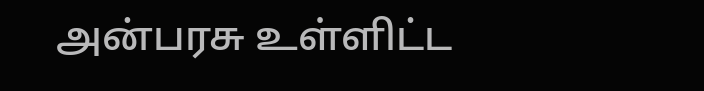அன்பரசு உள்ளிட்ட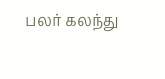பலர் கலந்து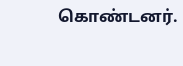கொண்டனர்.